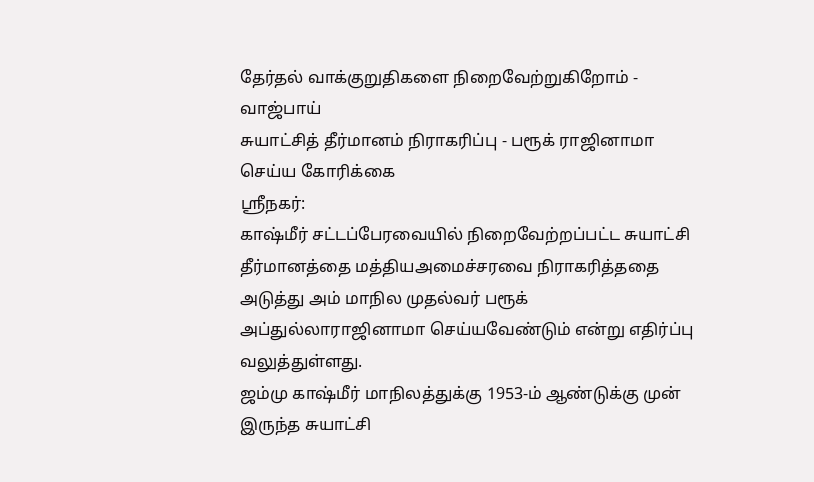தேர்தல் வாக்குறுதிகளை நிறைவேற்றுகிறோம் - வாஜ்பாய்
சுயாட்சித் தீர்மானம் நிராகரிப்பு - பரூக் ராஜினாமா செய்ய கோரிக்கை
ஸ்ரீநகர்:
காஷ்மீர் சட்டப்பேரவையில் நிறைவேற்றப்பட்ட சுயாட்சி தீர்மானத்தை மத்தியஅமைச்சரவை நிராகரித்ததை அடுத்து அம் மாநில முதல்வர் பரூக் அப்துல்லாராஜினாமா செய்யவேண்டும் என்று எதிர்ப்பு வலுத்துள்ளது.
ஜம்மு காஷ்மீர் மாநிலத்துக்கு 1953-ம் ஆண்டுக்கு முன் இருந்த சுயாட்சி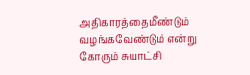அதிகாரத்தைமீண்டும் வழங்கவேண்டும் என்று கோரும் சுயாட்சி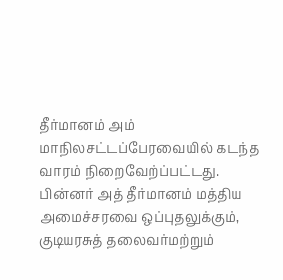தீர்மானம் அம் மாநிலசட்டப்பேரவையில் கடந்த வாரம் நிறைவேற்ப்பட்டது.
பின்னர் அத் தீர்மானம் மத்திய அமைச்சரவை ஒப்புதலுக்கும், குடியரசுத் தலைவர்மற்றும்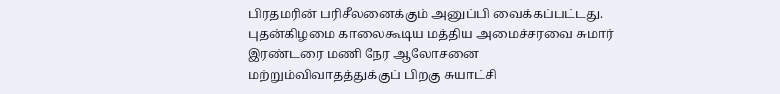பிரதமரின் பரிசீலனைக்கும் அனுப்பி வைக்கப்பட்டது. புதன்கிழமை காலைகூடிய மத்திய அமைச்சரவை சுமார் இரண்டரை மணி நேர ஆலோசனை மற்றும்விவாதத்துக்குப் பிறகு சுயாட்சி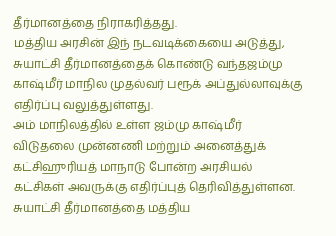தீர்மானத்தை நிராகரித்தது.
மத்திய அரசின் இந் நடவடிக்கையை அடுத்து, சுயாட்சி தீர்மானத்தைக் கொண்டு வந்தஜம்மு காஷ்மீர் மாநில முதல்வர் பரூக் அப்துல்லாவுக்கு எதிர்ப்பு வலுத்துள்ளது.
அம் மாநிலத்தில் உள்ள ஜம்மு காஷ்மீர் விடுதலை முன்னணி மற்றும் அனைத்துக் கட்சிஹுரியத் மாநாடு போன்ற அரசியல் கட்சிகள் அவருக்கு எதிர்ப்புத் தெரிவித்துள்ளன.
சுயாட்சி தீர்மானத்தை மத்திய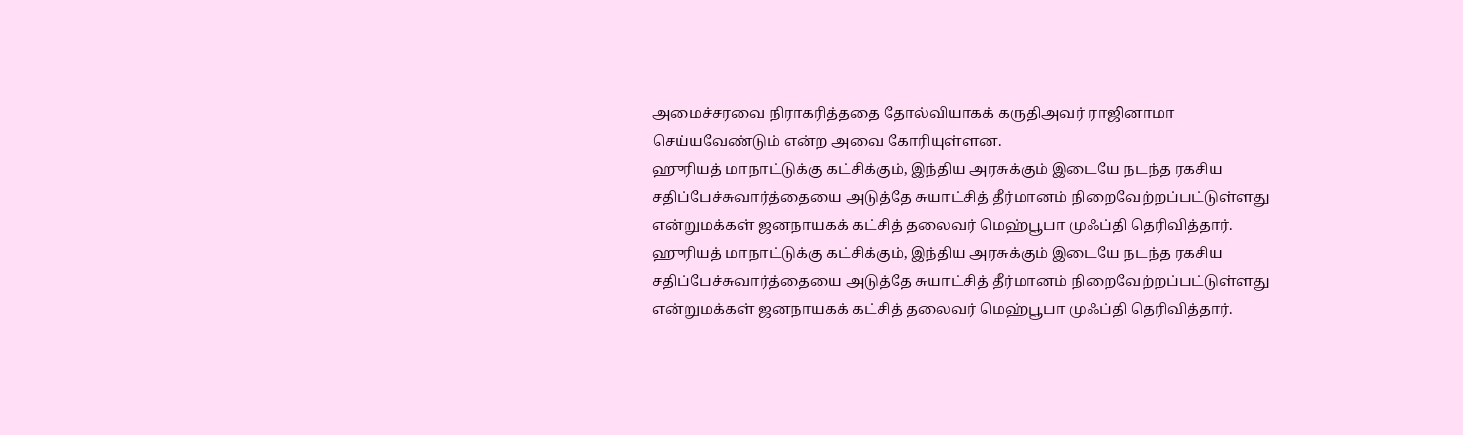அமைச்சரவை நிராகரித்ததை தோல்வியாகக் கருதிஅவர் ராஜினாமா செய்யவேண்டும் என்ற அவை கோரியுள்ளன.
ஹுரியத் மாநாட்டுக்கு கட்சிக்கும், இந்திய அரசுக்கும் இடையே நடந்த ரகசிய சதிப்பேச்சுவார்த்தையை அடுத்தே சுயாட்சித் தீர்மானம் நிறைவேற்றப்பட்டுள்ளது என்றுமக்கள் ஜனநாயகக் கட்சித் தலைவர் மெஹ்பூபா முஃப்தி தெரிவித்தார்.
ஹுரியத் மாநாட்டுக்கு கட்சிக்கும், இந்திய அரசுக்கும் இடையே நடந்த ரகசிய சதிப்பேச்சுவார்த்தையை அடுத்தே சுயாட்சித் தீர்மானம் நிறைவேற்றப்பட்டுள்ளது என்றுமக்கள் ஜனநாயகக் கட்சித் தலைவர் மெஹ்பூபா முஃப்தி தெரிவித்தார்.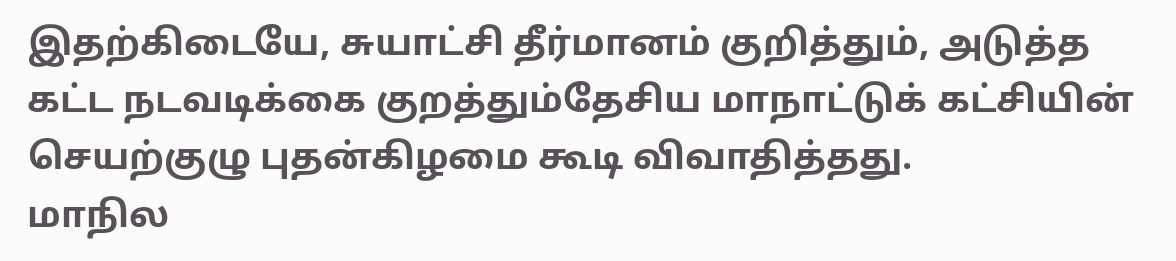இதற்கிடையே, சுயாட்சி தீர்மானம் குறித்தும், அடுத்த கட்ட நடவடிக்கை குறத்தும்தேசிய மாநாட்டுக் கட்சியின் செயற்குழு புதன்கிழமை கூடி விவாதித்தது.
மாநில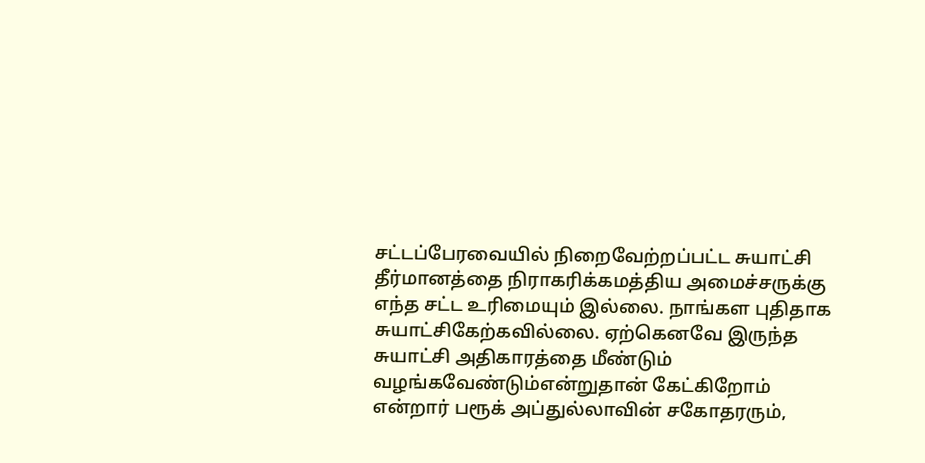சட்டப்பேரவையில் நிறைவேற்றப்பட்ட சுயாட்சி தீர்மானத்தை நிராகரிக்கமத்திய அமைச்சருக்கு எந்த சட்ட உரிமையும் இல்லை. நாங்கள புதிதாக சுயாட்சிகேற்கவில்லை. ஏற்கெனவே இருந்த சுயாட்சி அதிகாரத்தை மீண்டும் வழங்கவேண்டும்என்றுதான் கேட்கிறோம் என்றார் பரூக் அப்துல்லாவின் சகோதரரும்,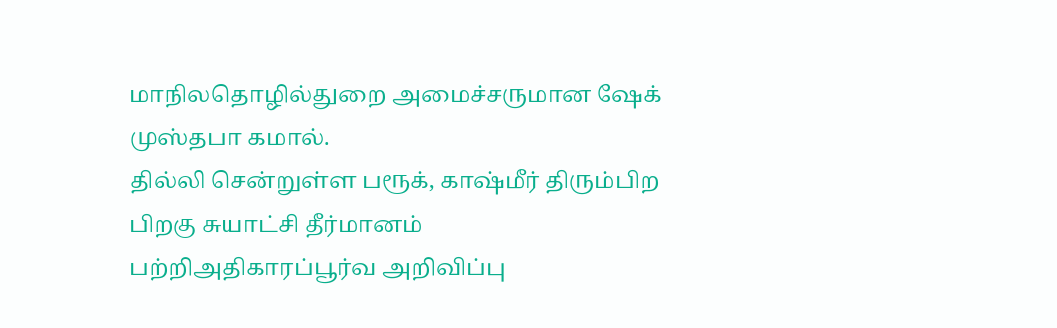மாநிலதொழில்துறை அமைச்சருமான ஷேக் முஸ்தபா கமால்.
தில்லி சென்றுள்ள பரூக், காஷ்மீர் திரும்பிற பிறகு சுயாட்சி தீர்மானம் பற்றிஅதிகாரப்பூர்வ அறிவிப்பு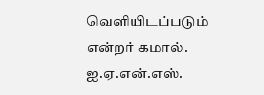வெளியிடப்படும் என்றர் கமால்.
ஐ.ஏ.என்.எஸ்.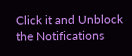Click it and Unblock the Notifications